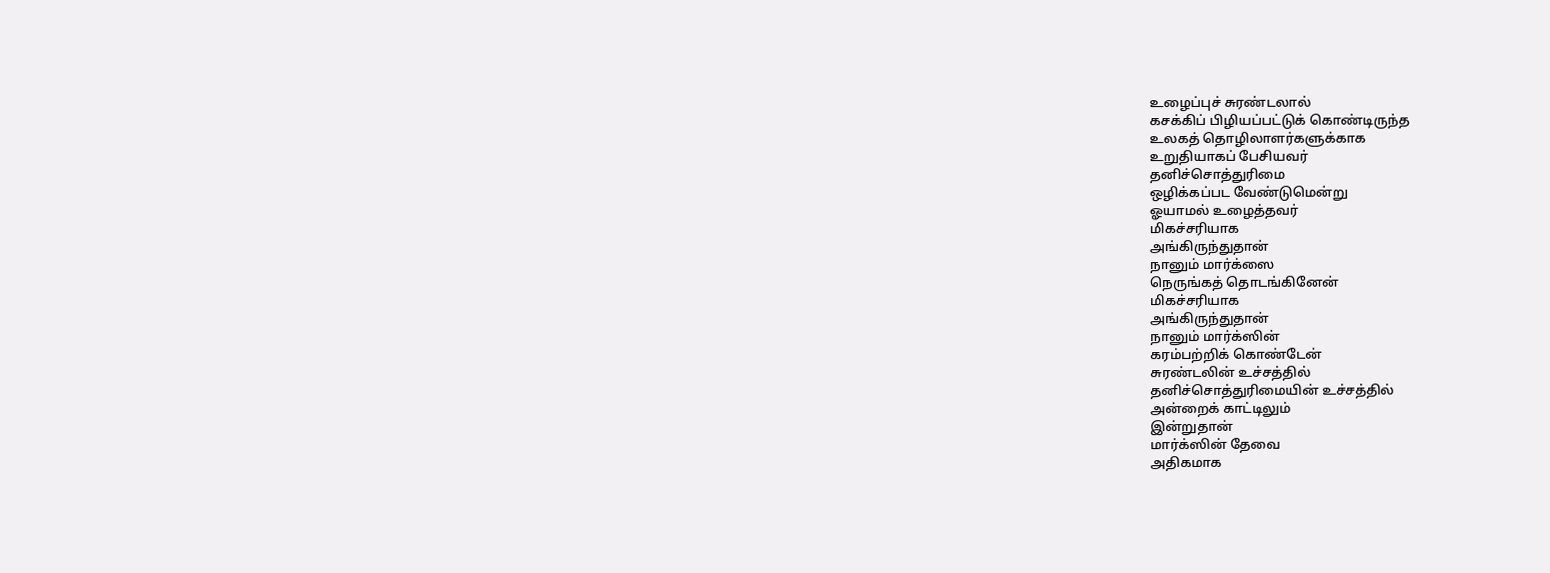உழைப்புச் சுரண்டலால்
கசக்கிப் பிழியப்பட்டுக் கொண்டிருந்த
உலகத் தொழிலாளர்களுக்காக
உறுதியாகப் பேசியவர்
தனிச்சொத்துரிமை
ஒழிக்கப்பட வேண்டுமென்று
ஓயாமல் உழைத்தவர்
மிகச்சரியாக
அங்கிருந்துதான்
நானும் மார்க்ஸை
நெருங்கத் தொடங்கினேன்
மிகச்சரியாக
அங்கிருந்துதான்
நானும் மார்க்ஸின்
கரம்பற்றிக் கொண்டேன்
சுரண்டலின் உச்சத்தில்
தனிச்சொத்துரிமையின் உச்சத்தில்
அன்றைக் காட்டிலும்
இன்றுதான்
மார்க்ஸின் தேவை
அதிகமாக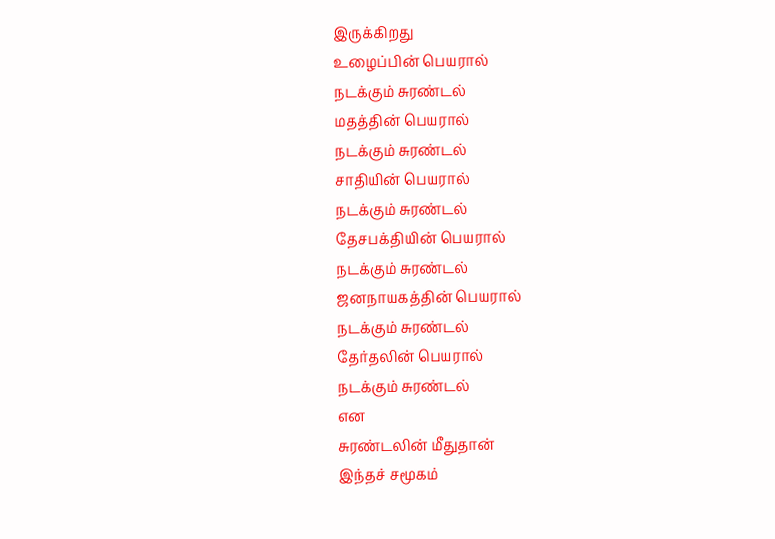இருக்கிறது
உழைப்பின் பெயரால்
நடக்கும் சுரண்டல்
மதத்தின் பெயரால்
நடக்கும் சுரண்டல்
சாதியின் பெயரால்
நடக்கும் சுரண்டல்
தேசபக்தியின் பெயரால்
நடக்கும் சுரண்டல்
ஜனநாயகத்தின் பெயரால்
நடக்கும் சுரண்டல்
தேர்தலின் பெயரால்
நடக்கும் சுரண்டல்
என
சுரண்டலின் மீதுதான்
இந்தச் சமூகம்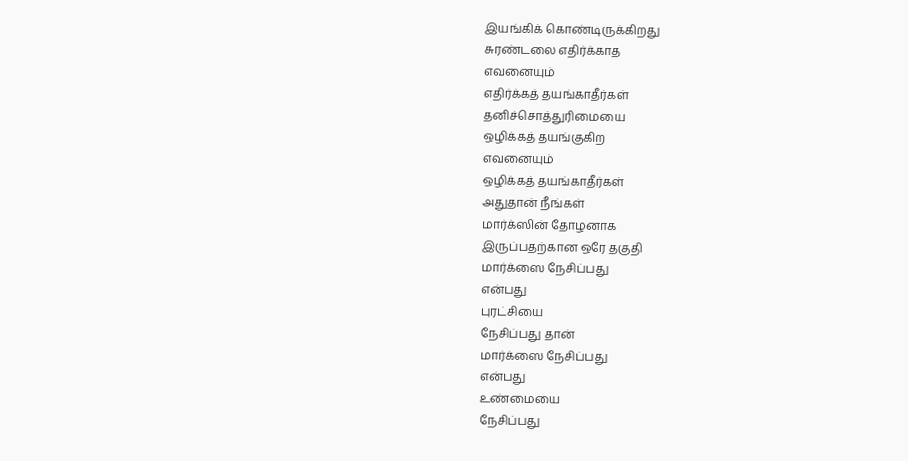இயங்கிக் கொண்டிருக்கிறது
சுரண்டலை எதிர்க்காத
எவனையும்
எதிர்க்கத் தயங்காதீர்கள்
தனிச்சொத்துரிமையை
ஒழிக்கத் தயங்குகிற
எவனையும்
ஒழிக்கத் தயங்காதீர்கள்
அதுதான் நீங்கள்
மார்க்ஸின் தோழனாக
இருப்பதற்கான ஒரே தகுதி
மார்க்ஸை நேசிப்பது
என்பது
புரட்சியை
நேசிப்பது தான்
மார்க்ஸை நேசிப்பது
என்பது
உண்மையை
நேசிப்பது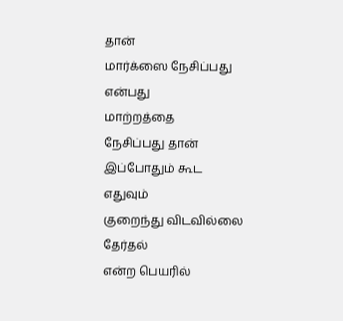தான்
மார்க்ஸை நேசிப்பது
என்பது
மாற்றத்தை
நேசிப்பது தான்
இப்போதும் கூட
எதுவும்
குறைந்து விடவில்லை
தேர்தல்
என்ற பெயரில்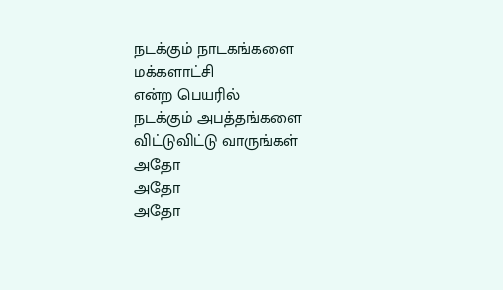நடக்கும் நாடகங்களை
மக்களாட்சி
என்ற பெயரில்
நடக்கும் அபத்தங்களை
விட்டுவிட்டு வாருங்கள்
அதோ
அதோ
அதோ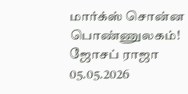மார்க்ஸ் சொன்ன
பொண்ணுலகம்!
ஜோசப் ராஜா
05.05.2026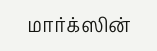மார்க்ஸின்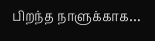பிறந்த நாளுக்காக…